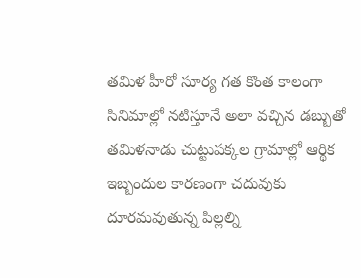తమిళ హీరో సూర్య గత కొంత కాలంగా సినిమాల్లో నటిస్తూనే అలా వచ్చిన డబ్బుతో తమిళనాడు చుట్టుపక్కల గ్రామాల్లో ఆర్థిక ఇబ్బందుల కారణంగా చదువుకు దూరమవుతున్న పిల్లల్ని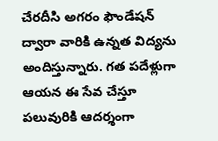చేరదీసి అగరం ఫౌండేషన్ ద్వారా వారికి ఉన్నత విద్యను అందిస్తున్నారు. గత పదేళ్లుగా ఆయన ఈ సేవ చేస్తూ పలువురికి ఆదర్శంగా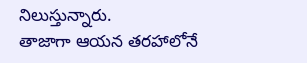నిలుస్తున్నారు.
తాజాగా ఆయన తరహాలోనే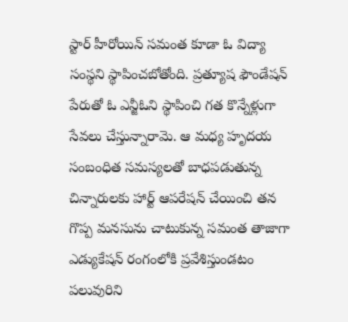స్టార్ హీరోయిన్ సమంత కూడా ఓ విద్యా సంస్థని స్థాపించబోతోంది. ప్రత్యూష ఫౌండేషన్ పేరుతో ఓ ఎన్జీఓని స్థాపించి గత కొన్నేళ్లుగా సేవలు చేస్తున్నారామె. ఆ మధ్య హృదయ సంబంధిత సమస్యలతో బాధపడుతున్న చిన్నారులకు హార్ట్ ఆపరేషన్ చేయించి తన గొప్ప మనసును చాటుకున్న సమంత తాజాగా ఎడ్యుకేషన్ రంగంలోకి ప్రవేశిస్తుండటం పలువురిని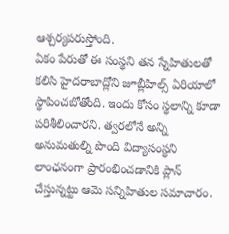ఆశ్చర్యపరుస్తోంది.
ఏకం పేరుతో ఈ సంస్థని తన స్నేహితులతో కలిసి హైదరాబాద్లోని జూబ్లీహిల్స్ ఏరియాలో స్థాపించబోతోంది. ఇందు కోసం స్థలాన్ని కూడా పరిశీలించారని. త్వరలోనే అన్ని అనుమతుల్ని పొంది విద్యాసంస్థని లాంఛనంగా ప్రారంభించడానికి ప్లాన్ చేస్తున్నట్టు ఆమె సన్నిహితుల సమాచారం.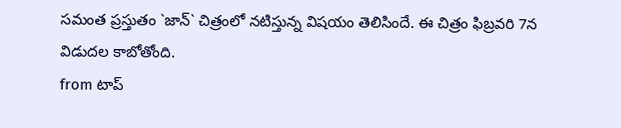సమంత ప్రస్తుతం `జాన్` చిత్రంలో నటిస్తున్న విషయం తెలిసిందే. ఈ చిత్రం ఫిబ్రవరి 7న విడుదల కాబోతోంది.
from టాప్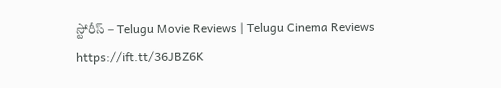స్టోరీస్ – Telugu Movie Reviews | Telugu Cinema Reviews https://ift.tt/36JBZ6K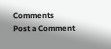Comments
Post a Comment